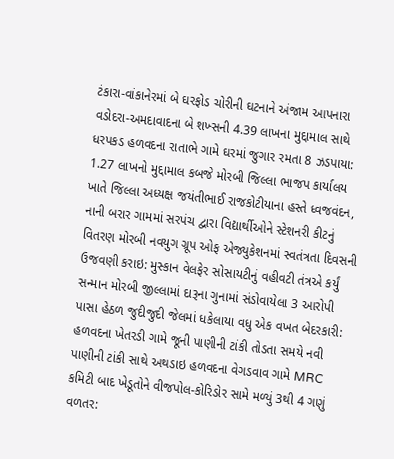ટંકારા-વાંકાનેરમાં બે ઘરફોડ ચોરીની ઘટનાને અંજામ આપનારા વડોદરા-અમદાવાદના બે શખ્સની 4.39 લાખના મુદ્દામાલ સાથે ધરપકડ હળવદના રાતાભે ગામે ઘરમાં જુગાર રમતા 8 ઝડપાયા: 1.27 લાખનો મુદ્દામાલ કબજે મોરબી જિલ્લા ભાજપ કાર્યાલય ખાતે જિલ્લા અધ્યક્ષ જયંતીભાઈ રાજકોટીયાના હસ્તે ધ્વજવંદન, નાની બરાર ગામમાં સરપંચ દ્વારા વિદ્યાર્થીઓને સ્ટેશનરી કીટનું વિતરણ મોરબી નવયુગ ગ્રૂપ ઓફ એજ્યુકેશનમાં સ્વતંત્રતા દિવસની ઉજવણી કરાઇ: મુસ્કાન વેલફેર સોસાયટીનું વહીવટી તંત્રએ કર્યું સન્માન મોરબી જીલ્લામાં દારૂના ગુનામાં સંડોવાયેલા 3 આરોપી પાસા હેઠળ જુદીજુદી જેલમાં ધકેલાયા વધુ એક વખત બેદરકારી: હળવદના ખેતરડી ગામે જૂની પાણીની ટાંકી તોડતા સમયે નવી પાણીની ટાંકી સાથે અથડાઇ હળવદના વેગડવાવ ગામે MRC કમિટી બાદ ખેડૂતોને વીજપોલ-કોરિડોર સામે મળ્યું 3થી 4 ગણું વળતર: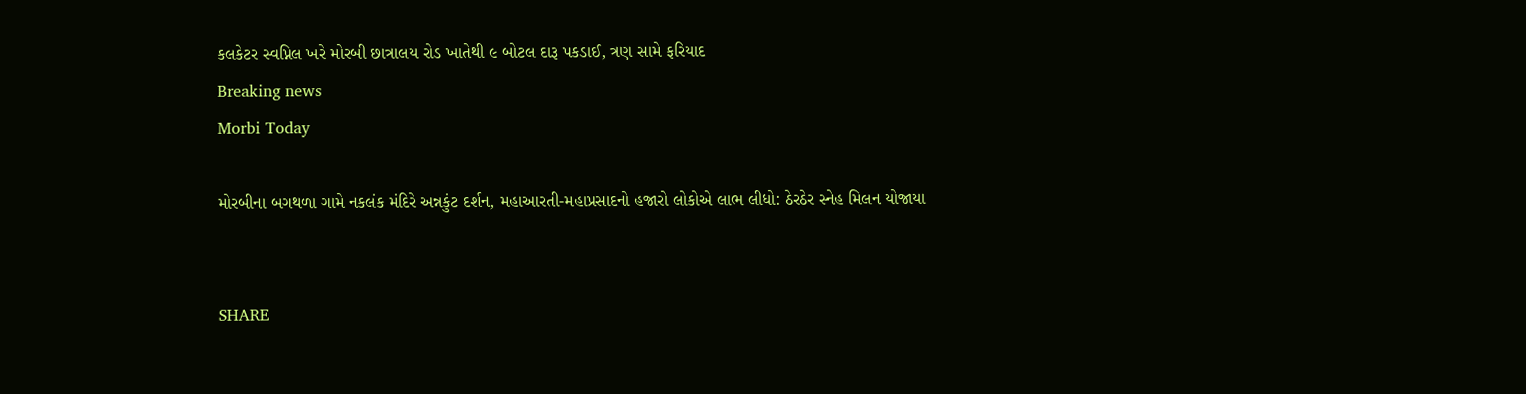કલકેટર સ્વપ્નિલ ખરે મોરબી છાત્રાલય રોડ ખાતેથી ૯ બોટલ દારૂ પકડાઈ, ત્રણ સામે ફરિયાદ
Breaking news
Morbi Today

મોરબીના બગથળા ગામે નકલંક મંદિરે અન્નકુંટ દર્શન, મહાઆરતી-મહાપ્રસાદનો હજારો લોકોએ લાભ લીધો: ઠેરઠેર સ્નેહ મિલન યોજાયા


SHARE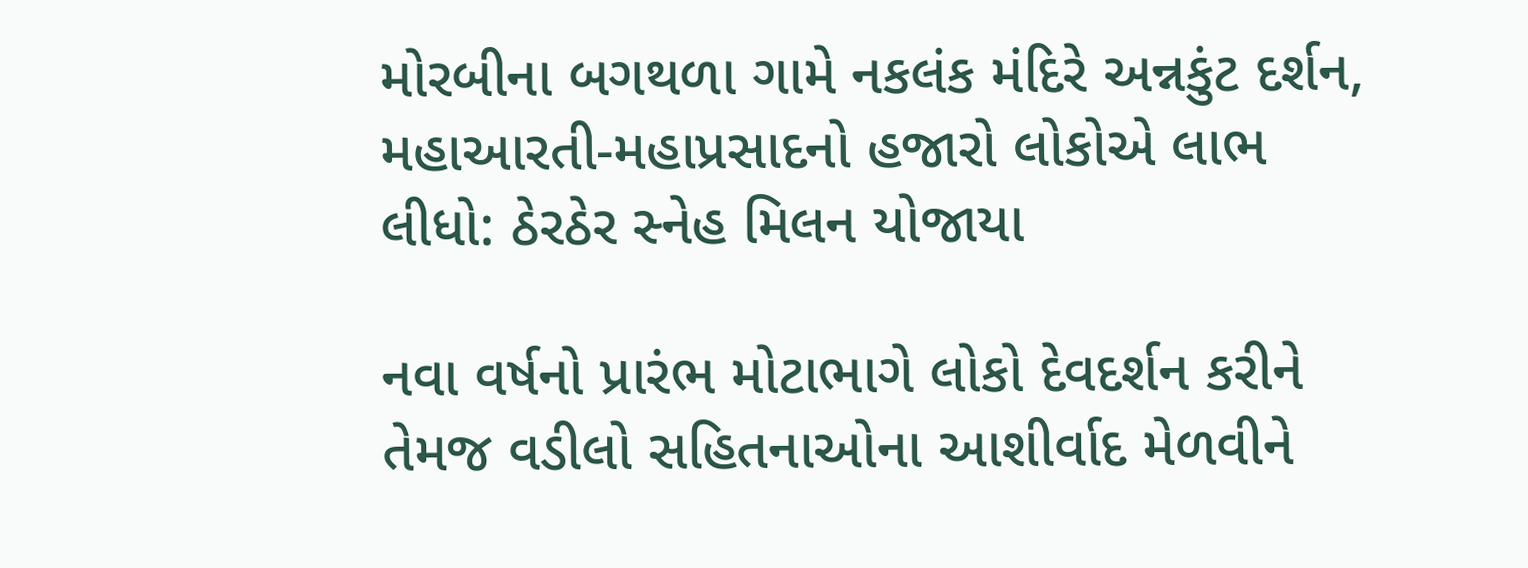મોરબીના બગથળા ગામે નકલંક મંદિરે અન્નકુંટ દર્શન, મહાઆરતી-મહાપ્રસાદનો હજારો લોકોએ લાભ લીધો: ઠેરઠેર સ્નેહ મિલન યોજાયા

નવા વર્ષનો પ્રારંભ મોટાભાગે લોકો દેવદર્શન કરીને તેમજ વડીલો સહિતનાઓના આશીર્વાદ મેળવીને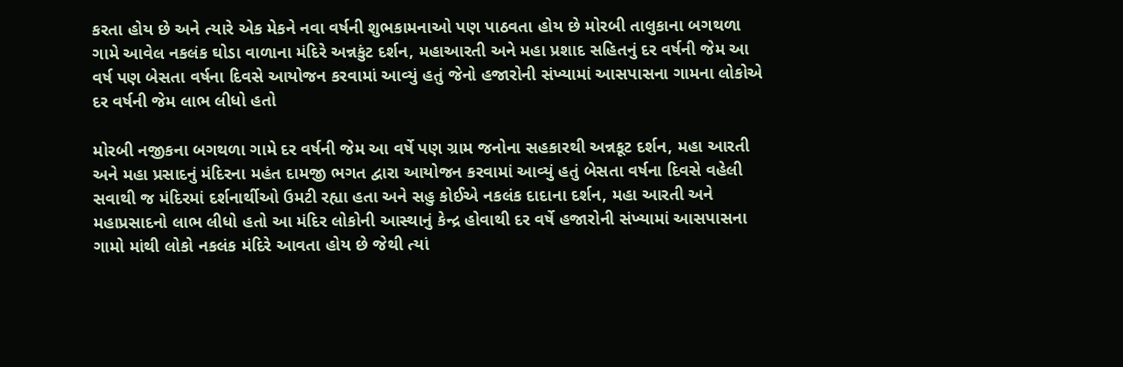કરતા હોય છે અને ત્યારે એક મેકને નવા વર્ષની શુભકામનાઓ પણ પાઠવતા હોય છે મોરબી તાલુકાના બગથળા ગામે આવેલ નકલંક ઘોડા વાળાના મંદિરે અન્નકુંટ દર્શન, મહાઆરતી અને મહા પ્રશાદ સહિતનું દર વર્ષની જેમ આ વર્ષ પણ બેસતા વર્ષના દિવસે આયોજન કરવામાં આવ્યું હતું જેનો હજારોની સંખ્યામાં આસપાસના ગામના લોકોએ દર વર્ષની જેમ લાભ લીધો હતો

મોરબી નજીકના બગથળા ગામે દર વર્ષની જેમ આ વર્ષે પણ ગ્રામ જનોના સહકારથી અન્નકૂટ દર્શન, મહા આરતી અને મહા પ્રસાદનું મંદિરના મહંત દામજી ભગત દ્વારા આયોજન કરવામાં આવ્યું હતું બેસતા વર્ષના દિવસે વહેલી સવાથી જ મંદિરમાં દર્શનાર્થીઓ ઉમટી રહ્યા હતા અને સહુ કોઈએ નકલંક દાદાના દર્શન, મહા આરતી અને મહાપ્રસાદનો લાભ લીધો હતો આ મંદિર લોકોની આસ્થાનું કેન્દ્ર હોવાથી દર વર્ષે હજારોની સંખ્યામાં આસપાસના ગામો માંથી લોકો નકલંક મંદિરે આવતા હોય છે જેથી ત્યાં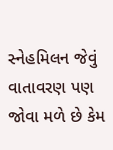સ્નેહમિલન જેવું વાતાવરણ પણ જોવા મળે છે કેમ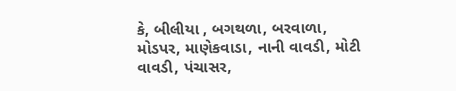કે, બીલીયા , બગથળા, બરવાળા, મોડપર, માણેકવાડા, નાની વાવડી, મોટી વાવડી, પંચાસર,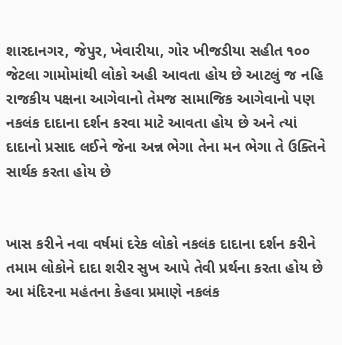શારદાનગર, જેપુર, ખેવારીયા, ગોર ખીજડીયા સહીત ૧૦૦ જેટલા ગામોમાંથી લોકો અહી આવતા હોય છે આટલું જ નહિ રાજકીય પક્ષના આગેવાનો તેમજ સામાજિક આગેવાનો પણ નકલંક દાદાના દર્શન કરવા માટે આવતા હોય છે અને ત્યાં દાદાનો પ્રસાદ લઈને જેના અન્ન ભેગા તેના મન ભેગા તે ઉક્તિને સાર્થક કરતા હોય છે


ખાસ કરીને નવા વર્ષમાં દરેક લોકો નકલંક દાદાના દર્શન કરીને તમામ લોકોને દાદા શરીર સુખ આપે તેવી પ્રર્થના કરતા હોય છે આ મંદિરના મહંતના કેહવા પ્રમાણે નકલંક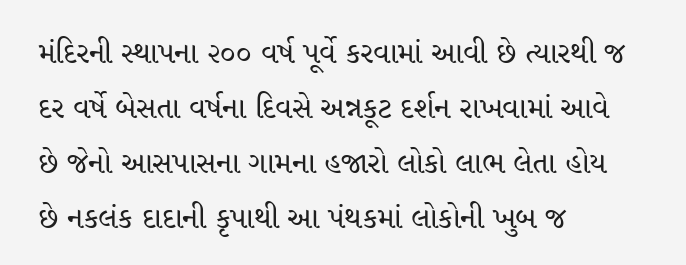મંદિરની સ્થાપના ૨૦૦ વર્ષ પૂર્વે કરવામાં આવી છે ત્યારથી જ દર વર્ષે બેસતા વર્ષના દિવસે અન્નકૂટ દર્શન રાખવામાં આવે છે જેનો આસપાસના ગામના હજારો લોકો લાભ લેતા હોય છે નકલંક દાદાની કૃપાથી આ પંથકમાં લોકોની ખુબ જ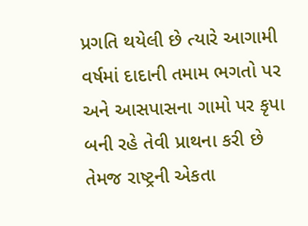પ્રગતિ થયેલી છે ત્યારે આગામી વર્ષમાં દાદાની તમામ ભગતો પર અને આસપાસના ગામો પર કૃપા બની રહે તેવી પ્રાથના કરી છે તેમજ રાષ્ટ્રની એકતા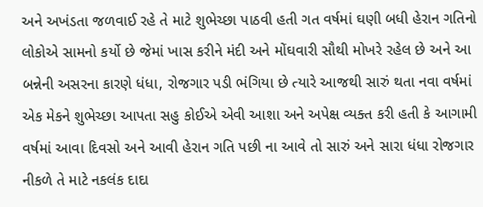અને અખંડતા જળવાઈ રહે તે માટે શુભેચ્છા પાઠવી હતી ગત વર્ષમાં ઘણી બધી હેરાન ગતિનો લોકોએ સામનો કર્યો છે જેમાં ખાસ કરીને મંદી અને મોંઘવારી સૌથી મોખરે રહેલ છે અને આ બન્નેની અસરના કારણે ધંધા, રોજગાર પડી ભંગિયા છે ત્યારે આજથી સારું થતા નવા વર્ષમાં એક મેકને શુભેચ્છા આપતા સહુ કોઈએ એવી આશા અને અપેક્ષ વ્યક્ત કરી હતી કે આગામી વર્ષમાં આવા દિવસો અને આવી હેરાન ગતિ પછી ના આવે તો સારું અને સારા ધંધા રોજગાર નીકળે તે માટે નકલંક દાદા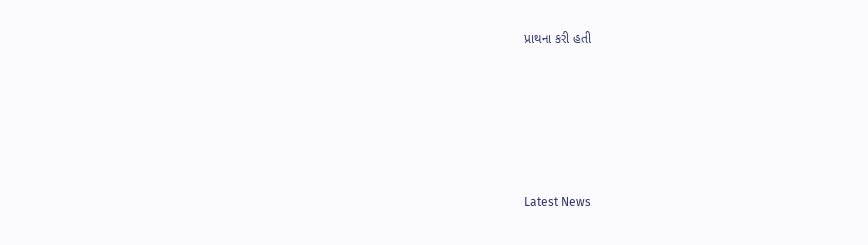પ્રાથના કરી હતી






Latest News